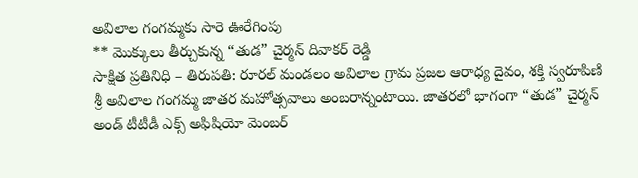అవిలాల గంగమ్మకు సారె ఊరేగింపు
** మొక్కులు తీర్చుకున్న “తుడ” చైర్మన్ దివాకర్ రెడ్డి
సాక్షిత ప్రతినిధి – తిరుపతి: రూరల్ మండలం అవిలాల గ్రామ ప్రజల ఆరాధ్య దైవం, శక్తి స్వరూపిణి శ్రీ అవిలాల గంగమ్మ జాతర మహోత్సవాలు అంబరాన్నంటాయి. జాతరలో భాగంగా “తుడ” చైర్మన్ అండ్ టీటీడీ ఎక్స్ అఫిషియో మెంబర్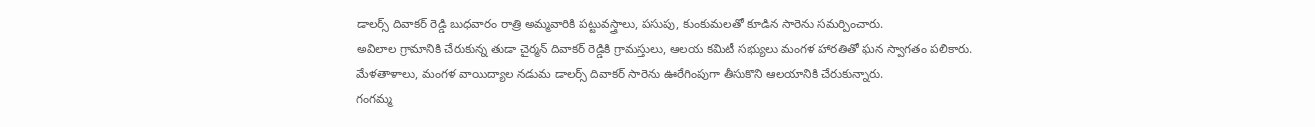డాలర్స్ దివాకర్ రెడ్డి బుధవారం రాత్రి అమ్మవారికి పట్టువస్త్రాలు, పసుపు, కుంకుమలతో కూడిన సారెను సమర్పించారు.
అవిలాల గ్రామానికి చేరుకున్న తుడా చైర్మన్ దివాకర్ రెడ్డికి గ్రామస్తులు, ఆలయ కమిటీ సభ్యులు మంగళ హారతితో ఘన స్వాగతం పలికారు.
మేళతాళాలు, మంగళ వాయిద్యాల నడుమ డాలర్స్ దివాకర్ సారెను ఊరేగింపుగా తీసుకొని ఆలయానికి చేరుకున్నారు.
గంగమ్మ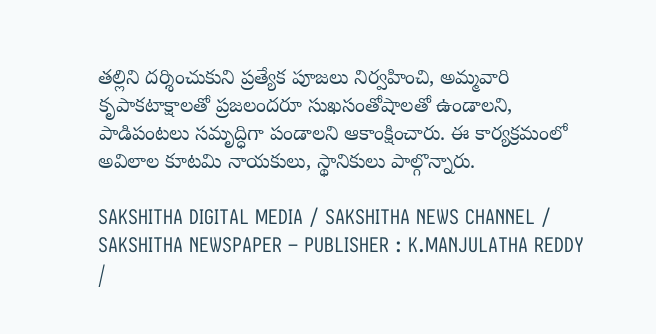తల్లిని దర్శించుకుని ప్రత్యేక పూజలు నిర్వహించి, అమ్మవారి కృపాకటాక్షాలతో ప్రజలందరూ సుఖసంతోషాలతో ఉండాలని, పాడిపంటలు సమృద్ధిగా పండాలని ఆకాంక్షించారు. ఈ కార్యక్రమంలో అవిలాల కూటమి నాయకులు, స్థానికులు పాల్గొన్నారు.

SAKSHITHA DIGITAL MEDIA / SAKSHITHA NEWS CHANNEL / SAKSHITHA NEWSPAPER – PUBLISHER : K.MANJULATHA REDDY /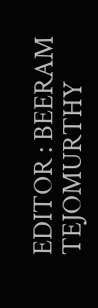EDITOR : BEERAM TEJOMURTHY